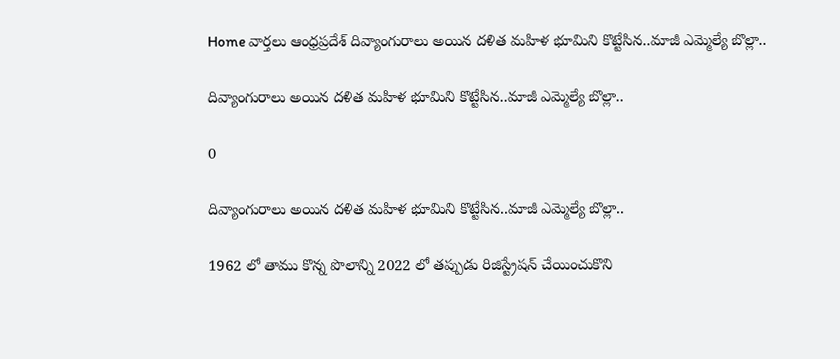Home వార్తలు ఆంధ్రప్రదేశ్‌ దివ్యాంగురాలు అయిన దళిత మహిళ భూమిని కొట్టేసిన..మాజీ ఎమ్మెల్యే బొల్లా..

దివ్యాంగురాలు అయిన దళిత మహిళ భూమిని కొట్టేసిన..మాజీ ఎమ్మెల్యే బొల్లా..

0

దివ్యాంగురాలు అయిన దళిత మహిళ భూమిని కొట్టేసిన..మాజీ ఎమ్మెల్యే బొల్లా..

1962 లో తాము కొన్న పొలాన్ని 2022 లో తప్పుడు రిజిస్ట్రేషన్ చేయించుకొని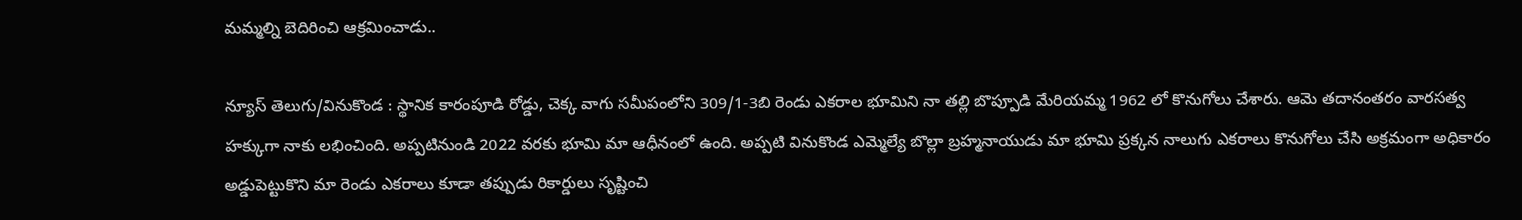మమ్మల్ని బెదిరించి ఆక్రమించాడు..

న్యూస్ తెలుగు/వినుకొండ : స్థానిక కారంపూడి రోడ్డు, చెక్క వాగు సమీపంలోని 309/1-3బి రెండు ఎకరాల భూమిని నా తల్లి బొప్పూడి మేరియమ్మ 1962 లో కొనుగోలు చేశారు. ఆమె తదానంతరం వారసత్వ హక్కుగా నాకు లభించింది. అప్పటినుండి 2022 వరకు భూమి మా ఆధీనంలో ఉంది. అప్పటి వినుకొండ ఎమ్మెల్యే బొల్లా బ్రహ్మనాయుడు మా భూమి ప్రక్కన నాలుగు ఎకరాలు కొనుగోలు చేసి అక్రమంగా అధికారం అడ్డుపెట్టుకొని మా రెండు ఎకరాలు కూడా తప్పుడు రికార్డులు సృష్టించి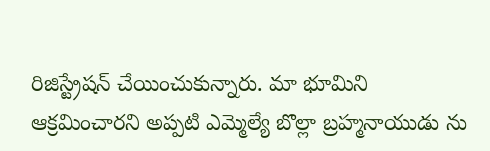రిజిస్ట్రేషన్ చేయించుకున్నారు. మా భూమిని ఆక్రమించారని అప్పటి ఎమ్మెల్యే బొల్లా బ్రహ్మనాయుడు ను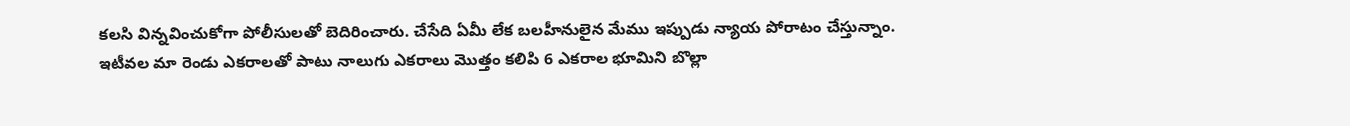కలసి విన్నవించుకోగా పోలీసులతో బెదిరించారు. చేసేది ఏమీ లేక బలహీనులైన మేము ఇప్పుడు న్యాయ పోరాటం చేస్తున్నాం. ఇటీవల మా రెండు ఎకరాలతో పాటు నాలుగు ఎకరాలు మొత్తం కలిపి 6 ఎకరాల భూమిని బొల్లా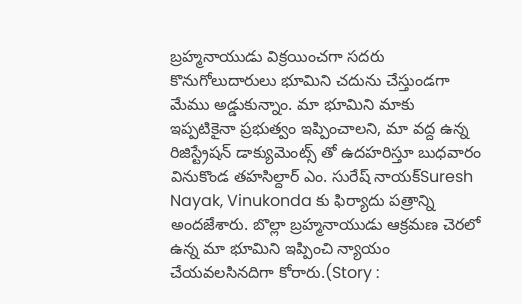బ్రహ్మనాయుడు విక్రయించగా సదరు కొనుగోలుదారులు భూమిని చదును చేస్తుండగా మేము అడ్డుకున్నాం. మా భూమిని మాకు ఇప్పటికైనా ప్రభుత్వం ఇప్పించాలని, మా వద్ద ఉన్న రిజిస్ట్రేషన్ డాక్యుమెంట్స్ తో ఉదహరిస్తూ బుధవారం వినుకొండ తహసిల్దార్ ఎం. సురేష్ నాయక్Suresh Nayak, Vinukonda కు ఫిర్యాదు పత్రాన్ని అందజేశారు. బొల్లా బ్రహ్మనాయుడు ఆక్రమణ చెరలో ఉన్న మా భూమిని ఇప్పించి న్యాయం చేయవలసినదిగా కోరారు.(Story :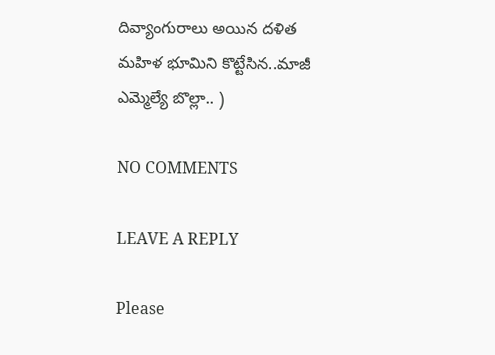దివ్యాంగురాలు అయిన దళిత మహిళ భూమిని కొట్టేసిన..మాజీ ఎమ్మెల్యే బొల్లా.. )

NO COMMENTS

LEAVE A REPLY

Please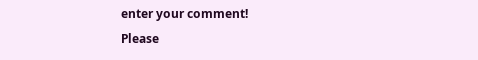enter your comment!
Please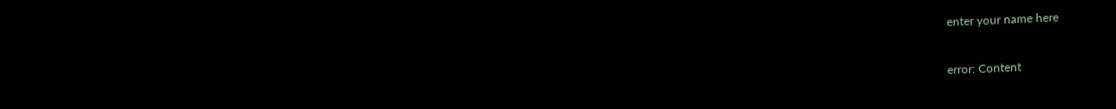enter your name here

error: Content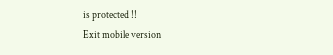is protected !!
Exit mobile version